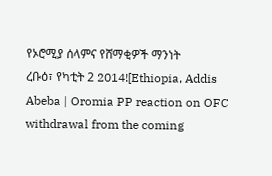የኦሮሚያ ሰላምና የሸማቂዎች ማንነት
ረቡዕ፣ የካቲት 2 2014![Ethiopia, Addis Abeba | Oromia PP reaction on OFC withdrawal from the coming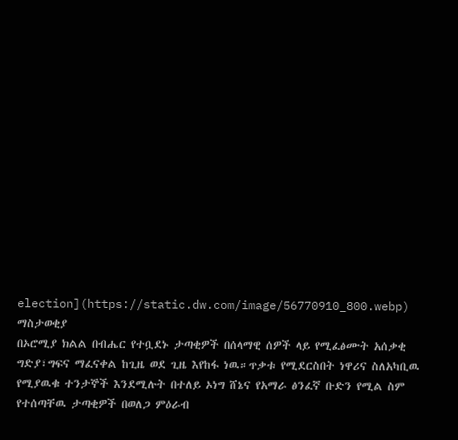election](https://static.dw.com/image/56770910_800.webp)
ማስታወቂያ
በኦሮሚያ ክልል በብሔር የተቧደኑ ታጣቂዎች በሰላማዊ ሰዎች ላይ የሚፈፅሙት አሰቃቂ ግድያ፣ግፍና ማፈናቀል ከጊዜ ወደ ጊዜ እየከፋ ነዉ።ጥቃቱ የሚደርስበት ነዋሪና ስለአካቢዉ የሚያዉቁ ተንታኞች እንደሚሉት በተለይ ኦነግ ሸኔና የአማራ ፅንፈኛ ቡድን የሚል ስም የተሰጣቸዉ ታጣቂዎች በወለጋ ምዕራብ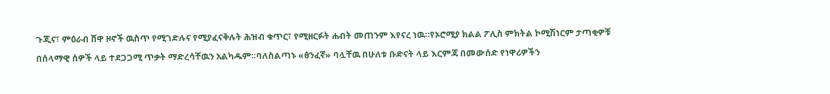ጉጂና፣ ምዕራብ ሸዋ ዞኖች ዉስጥ የሚገድሉና የሚያፈናቅሉት ሕዝብ ቁጥር፣ የሚዘርፉት ሐብት መጠንም እየናረ ነዉ።የኦሮሚያ ክልል ፖሊስ ምክትል ኮሚሽነርም ታጣቂዎቹ በሰላማዊ ሰዎች ላይ ተደጋጋሚ ጥቃት ማድረሳቸዉን አልካዱም።ባለስልጣኑ «ፅንፈኛ» ባሏቸዉ በሁለቱ ቡድናት ላይ እርምጃ በመውሰድ የነዋሪዎችን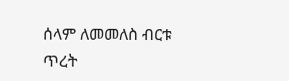ሰላም ለመመለስ ብርቱ ጥረት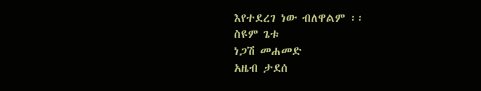እየተደረገ ነው ብለዋልም ፡፡
ስዩም ጌቱ
ነጋሽ መሐመድ
አዜብ ታደሰ